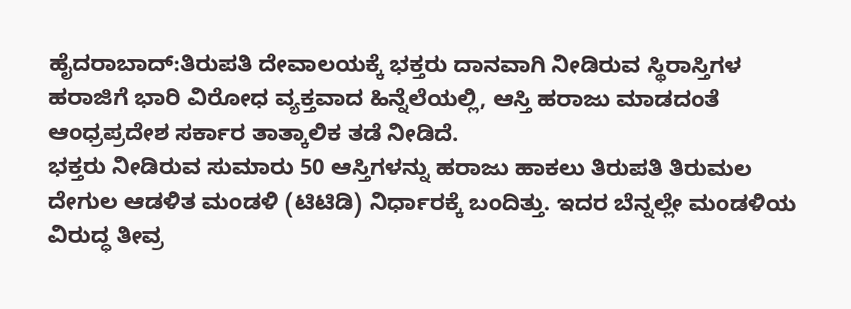ಹೈದರಾಬಾದ್:ತಿರುಪತಿ ದೇವಾಲಯಕ್ಕೆ ಭಕ್ತರು ದಾನವಾಗಿ ನೀಡಿರುವ ಸ್ಥಿರಾಸ್ತಿಗಳ ಹರಾಜಿಗೆ ಭಾರಿ ವಿರೋಧ ವ್ಯಕ್ತವಾದ ಹಿನ್ನೆಲೆಯಲ್ಲಿ, ಆಸ್ತಿ ಹರಾಜು ಮಾಡದಂತೆ ಆಂಧ್ರಪ್ರದೇಶ ಸರ್ಕಾರ ತಾತ್ಕಾಲಿಕ ತಡೆ ನೀಡಿದೆ.
ಭಕ್ತರು ನೀಡಿರುವ ಸುಮಾರು 50 ಆಸ್ತಿಗಳನ್ನು ಹರಾಜು ಹಾಕಲು ತಿರುಪತಿ ತಿರುಮಲ ದೇಗುಲ ಆಡಳಿತ ಮಂಡಳಿ (ಟಿಟಿಡಿ) ನಿರ್ಧಾರಕ್ಕೆ ಬಂದಿತ್ತು. ಇದರ ಬೆನ್ನಲ್ಲೇ ಮಂಡಳಿಯ ವಿರುದ್ಧ ತೀವ್ರ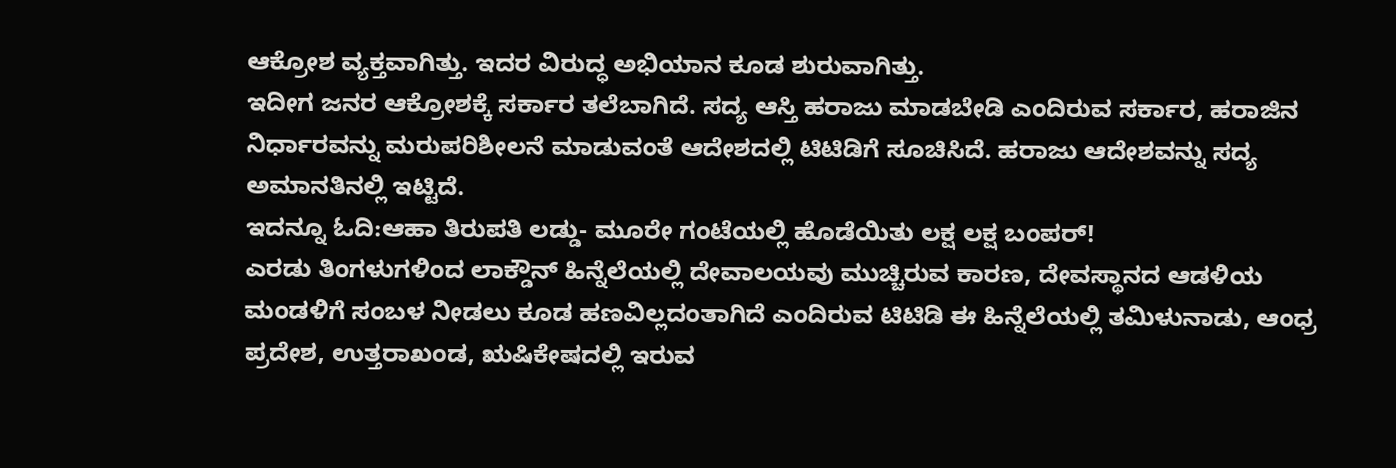ಆಕ್ರೋಶ ವ್ಯಕ್ತವಾಗಿತ್ತು. ಇದರ ವಿರುದ್ಧ ಅಭಿಯಾನ ಕೂಡ ಶುರುವಾಗಿತ್ತು.
ಇದೀಗ ಜನರ ಆಕ್ರೋಶಕ್ಕೆ ಸರ್ಕಾರ ತಲೆಬಾಗಿದೆ. ಸದ್ಯ ಆಸ್ತಿ ಹರಾಜು ಮಾಡಬೇಡಿ ಎಂದಿರುವ ಸರ್ಕಾರ, ಹರಾಜಿನ ನಿರ್ಧಾರವನ್ನು ಮರುಪರಿಶೀಲನೆ ಮಾಡುವಂತೆ ಆದೇಶದಲ್ಲಿ ಟಿಟಿಡಿಗೆ ಸೂಚಿಸಿದೆ. ಹರಾಜು ಆದೇಶವನ್ನು ಸದ್ಯ ಅಮಾನತಿನಲ್ಲಿ ಇಟ್ಟಿದೆ.
ಇದನ್ನೂ ಓದಿ:ಆಹಾ ತಿರುಪತಿ ಲಡ್ಡು- ಮೂರೇ ಗಂಟೆಯಲ್ಲಿ ಹೊಡೆಯಿತು ಲಕ್ಷ ಲಕ್ಷ ಬಂಪರ್!
ಎರಡು ತಿಂಗಳುಗಳಿಂದ ಲಾಕ್ಡೌನ್ ಹಿನ್ನೆಲೆಯಲ್ಲಿ ದೇವಾಲಯವು ಮುಚ್ಚಿರುವ ಕಾರಣ, ದೇವಸ್ಥಾನದ ಆಡಳಿಯ ಮಂಡಳಿಗೆ ಸಂಬಳ ನೀಡಲು ಕೂಡ ಹಣವಿಲ್ಲದಂತಾಗಿದೆ ಎಂದಿರುವ ಟಿಟಿಡಿ ಈ ಹಿನ್ನೆಲೆಯಲ್ಲಿ ತಮಿಳುನಾಡು, ಆಂಧ್ರ ಪ್ರದೇಶ, ಉತ್ತರಾಖಂಡ, ಋಷಿಕೇಷದಲ್ಲಿ ಇರುವ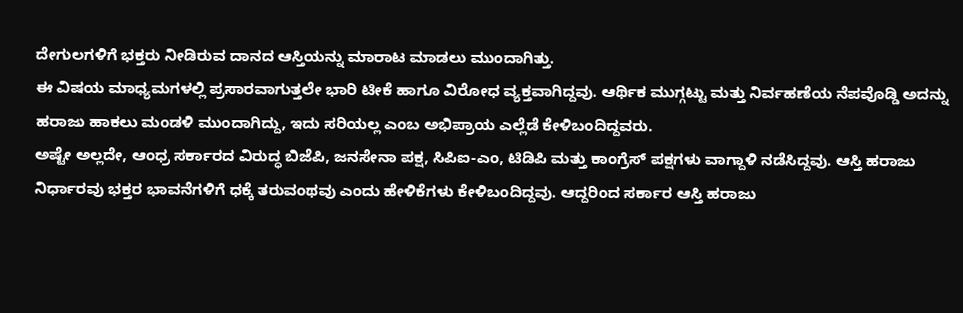ದೇಗುಲಗಳಿಗೆ ಭಕ್ತರು ನೀಡಿರುವ ದಾನದ ಆಸ್ತಿಯನ್ನು ಮಾರಾಟ ಮಾಡಲು ಮುಂದಾಗಿತ್ತು.
ಈ ವಿಷಯ ಮಾಧ್ಯಮಗಳಲ್ಲಿ ಪ್ರಸಾರವಾಗುತ್ತಲೇ ಭಾರಿ ಟೀಕೆ ಹಾಗೂ ವಿರೋಧ ವ್ಯಕ್ತವಾಗಿದ್ದವು. ಆರ್ಥಿಕ ಮುಗ್ಗಟ್ಟು ಮತ್ತು ನಿರ್ವಹಣೆಯ ನೆಪವೊಡ್ಡಿ ಅದನ್ನು ಹರಾಜು ಹಾಕಲು ಮಂಡಳಿ ಮುಂದಾಗಿದ್ದು, ಇದು ಸರಿಯಲ್ಲ ಎಂಬ ಅಭಿಪ್ರಾಯ ಎಲ್ಲೆಡೆ ಕೇಳಿಬಂದಿದ್ದವರು.
ಅಷ್ಟೇ ಅಲ್ಲದೇ, ಆಂಧ್ರ ಸರ್ಕಾರದ ವಿರುದ್ಧ ಬಿಜೆಪಿ, ಜನಸೇನಾ ಪಕ್ಷ, ಸಿಪಿಐ-ಎಂ, ಟಿಡಿಪಿ ಮತ್ತು ಕಾಂಗ್ರೆಸ್ ಪಕ್ಷಗಳು ವಾಗ್ದಾಳಿ ನಡೆಸಿದ್ದವು. ಆಸ್ತಿ ಹರಾಜು ನಿರ್ಧಾರವು ಭಕ್ತರ ಭಾವನೆಗಳಿಗೆ ಧಕ್ಕೆ ತರುವಂಥವು ಎಂದು ಹೇಳಿಕೆಗಳು ಕೇಳಿಬಂದಿದ್ದವು. ಆದ್ದರಿಂದ ಸರ್ಕಾರ ಆಸ್ತಿ ಹರಾಜು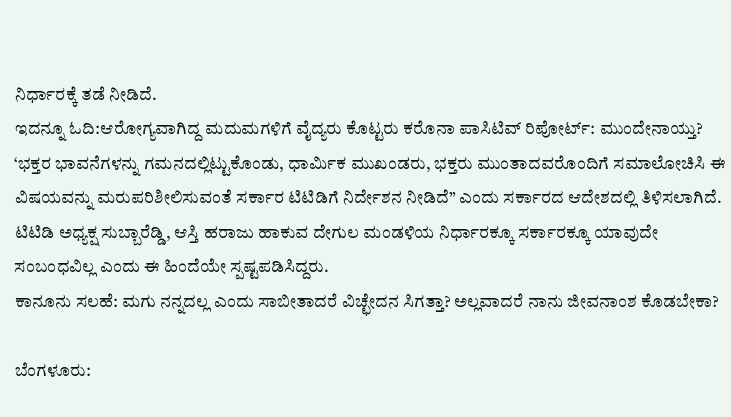ನಿರ್ಧಾರಕ್ಕೆ ತಡೆ ನೀಡಿದೆ.
ಇದನ್ನೂ ಓದಿ:ಆರೋಗ್ಯವಾಗಿದ್ದ ಮದುಮಗಳಿಗೆ ವೈದ್ಯರು ಕೊಟ್ಟರು ಕರೊನಾ ಪಾಸಿಟಿವ್ ರಿಪೋರ್ಟ್: ಮುಂದೇನಾಯ್ತು?
‘ಭಕ್ತರ ಭಾವನೆಗಳನ್ನು ಗಮನದಲ್ಲಿಟ್ಟುಕೊಂಡು, ಧಾರ್ಮಿಕ ಮುಖಂಡರು, ಭಕ್ತರು ಮುಂತಾದವರೊಂದಿಗೆ ಸಮಾಲೋಚಿಸಿ ಈ ವಿಷಯವನ್ನು ಮರುಪರಿಶೀಲಿಸುವಂತೆ ಸರ್ಕಾರ ಟಿಟಿಡಿಗೆ ನಿರ್ದೇಶನ ನೀಡಿದೆ” ಎಂದು ಸರ್ಕಾರದ ಆದೇಶದಲ್ಲಿ ತಿಳಿಸಲಾಗಿದೆ.
ಟಿಟಿಡಿ ಅಧ್ಯಕ್ಷ ಸುಬ್ಬಾರೆಡ್ಡಿ, ಆಸ್ತಿ ಹರಾಜು ಹಾಕುವ ದೇಗುಲ ಮಂಡಳಿಯ ನಿರ್ಧಾರಕ್ಕೂ ಸರ್ಕಾರಕ್ಕೂ ಯಾವುದೇ ಸಂಬಂಧವಿಲ್ಲ ಎಂದು ಈ ಹಿಂದೆಯೇ ಸ್ಪಷ್ಟಪಡಿಸಿದ್ದರು.
ಕಾನೂನು ಸಲಹೆ: ಮಗು ನನ್ನದಲ್ಲ ಎಂದು ಸಾಬೀತಾದರೆ ವಿಚ್ಛೇದನ ಸಿಗತ್ತಾ? ಅಲ್ಲವಾದರೆ ನಾನು ಜೀವನಾಂಶ ಕೊಡಬೇಕಾ?

ಬೆಂಗಳೂರು: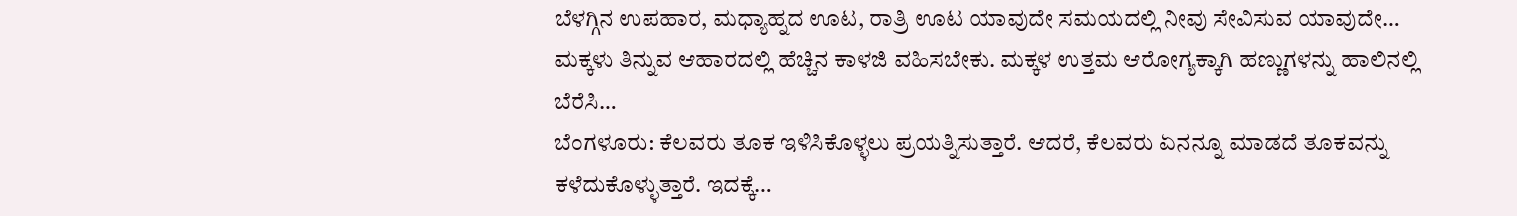ಬೆಳಗ್ಗಿನ ಉಪಹಾರ, ಮಧ್ಯಾಹ್ನದ ಊಟ, ರಾತ್ರಿ ಊಟ ಯಾವುದೇ ಸಮಯದಲ್ಲಿ ನೀವು ಸೇವಿಸುವ ಯಾವುದೇ…
ಮಕ್ಕಳು ತಿನ್ನುವ ಆಹಾರದಲ್ಲಿ ಹೆಚ್ಚಿನ ಕಾಳಜಿ ವಹಿಸಬೇಕು. ಮಕ್ಕಳ ಉತ್ತಮ ಆರೋಗ್ಯಕ್ಕಾಗಿ ಹಣ್ಣುಗಳನ್ನು ಹಾಲಿನಲ್ಲಿ ಬೆರೆಸಿ…
ಬೆಂಗಳೂರು: ಕೆಲವರು ತೂಕ ಇಳಿಸಿಕೊಳ್ಳಲು ಪ್ರಯತ್ನಿಸುತ್ತಾರೆ. ಆದರೆ, ಕೆಲವರು ಏನನ್ನೂ ಮಾಡದೆ ತೂಕವನ್ನು ಕಳೆದುಕೊಳ್ಳುತ್ತಾರೆ. ಇದಕ್ಕೆ…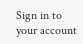Sign in to your account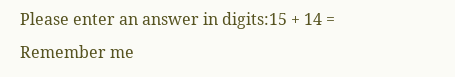Please enter an answer in digits:15 + 14 =
Remember me